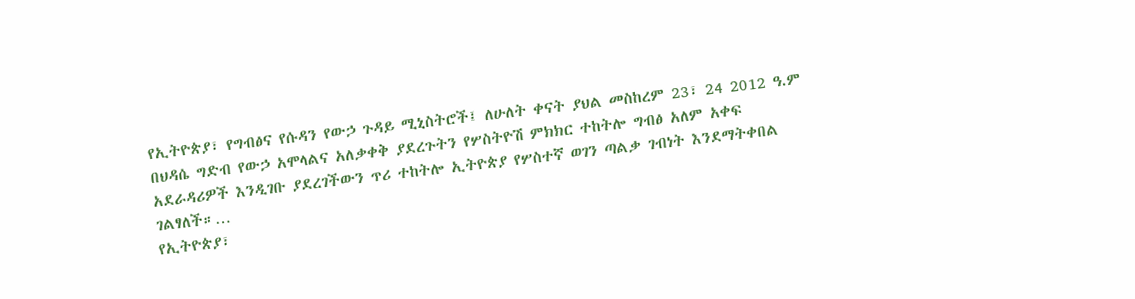የኢትዮጵያ፣ የግብፅና የሱዳን የውኃ ጉዳይ ሚኒስትሮች፤ ለሁለት ቀናት ያህል መስከረም 23፣ 24 2012 ዓ.ም በህዳሴ ግድብ የውኃ አሞላልና አለቃቀቅ ያደረጉትን የሦስትዮሽ ምክክር ተከትሎ ግብፅ አለም አቀፍ አደራዳሪዎች እንዲገቡ ያደረገችውን ጥሪ ተከትሎ ኢትዮጵያ የሦስተኛ ወገን ጣልቃ ገብነት እንደማትቀበል ገልፃለች።…
የኢትዮጵያ፣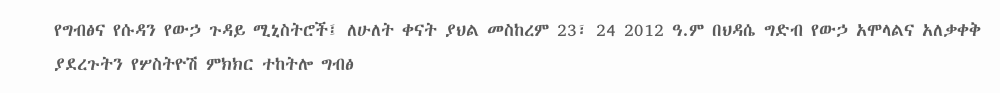የግብፅና የሱዳን የውኃ ጉዳይ ሚኒስትሮች፤ ለሁለት ቀናት ያህል መስከረም 23፣ 24 2012 ዓ.ም በህዳሴ ግድብ የውኃ አሞላልና አለቃቀቅ ያደረጉትን የሦስትዮሽ ምክክር ተከትሎ ግብፅ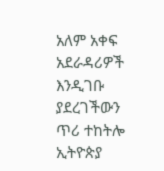አለም አቀፍ አደራዳሪዎች እንዲገቡ ያደረገችውን ጥሪ ተከትሎ ኢትዮጵያ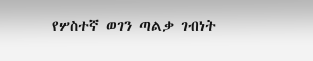የሦስተኛ ወገን ጣልቃ ገብነት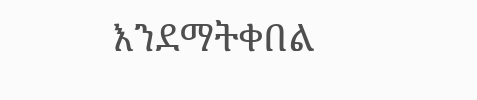እንደማትቀበል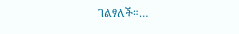ገልፃለች።…